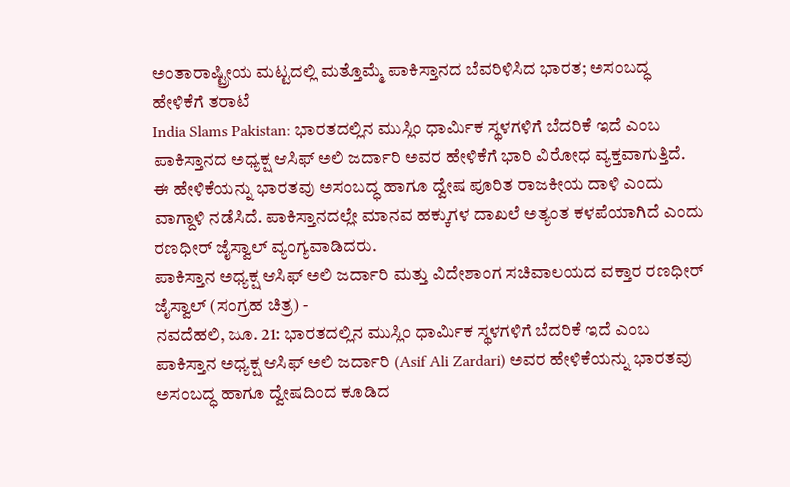ಅಂತಾರಾಷ್ಟ್ರೀಯ ಮಟ್ಟದಲ್ಲಿ ಮತ್ತೊಮ್ಮೆ ಪಾಕಿಸ್ತಾನದ ಬೆವರಿಳಿಸಿದ ಭಾರತ; ಅಸಂಬದ್ಧ ಹೇಳಿಕೆಗೆ ತರಾಟೆ
India Slams Pakistan: ಭಾರತದಲ್ಲಿನ ಮುಸ್ಲಿಂ ಧಾರ್ಮಿಕ ಸ್ಥಳಗಳಿಗೆ ಬೆದರಿಕೆ ಇದೆ ಎಂಬ ಪಾಕಿಸ್ತಾನದ ಅಧ್ಯಕ್ಷ ಆಸಿಫ್ ಅಲಿ ಜರ್ದಾರಿ ಅವರ ಹೇಳಿಕೆಗೆ ಭಾರಿ ವಿರೋಧ ವ್ಯಕ್ತವಾಗುತ್ತಿದೆ. ಈ ಹೇಳಿಕೆಯನ್ನು ಭಾರತವು ಅಸಂಬದ್ಧ ಹಾಗೂ ದ್ವೇಷ ಪೂರಿತ ರಾಜಕೀಯ ದಾಳಿ ಎಂದು ವಾಗ್ದಾಳಿ ನಡೆಸಿದೆ. ಪಾಕಿಸ್ತಾನದಲ್ಲೇ ಮಾನವ ಹಕ್ಕುಗಳ ದಾಖಲೆ ಅತ್ಯಂತ ಕಳಪೆಯಾಗಿದೆ ಎಂದು ರಣಧೀರ್ ಜೈಸ್ವಾಲ್ ವ್ಯಂಗ್ಯವಾಡಿದರು.
ಪಾಕಿಸ್ತಾನ ಅಧ್ಯಕ್ಷ ಆಸಿಫ್ ಅಲಿ ಜರ್ದಾರಿ ಮತ್ತು ವಿದೇಶಾಂಗ ಸಚಿವಾಲಯದ ವಕ್ತಾರ ರಣಧೀರ್ ಜೈಸ್ವಾಲ್ (ಸಂಗ್ರಹ ಚಿತ್ರ) -
ನವದೆಹಲಿ, ಜೂ. 21: ಭಾರತದಲ್ಲಿನ ಮುಸ್ಲಿಂ ಧಾರ್ಮಿಕ ಸ್ಥಳಗಳಿಗೆ ಬೆದರಿಕೆ ಇದೆ ಎಂಬ ಪಾಕಿಸ್ತಾನ ಅಧ್ಯಕ್ಷ ಆಸಿಫ್ ಅಲಿ ಜರ್ದಾರಿ (Asif Ali Zardari) ಅವರ ಹೇಳಿಕೆಯನ್ನು ಭಾರತವು ಅಸಂಬದ್ಧ ಹಾಗೂ ದ್ವೇಷದಿಂದ ಕೂಡಿದ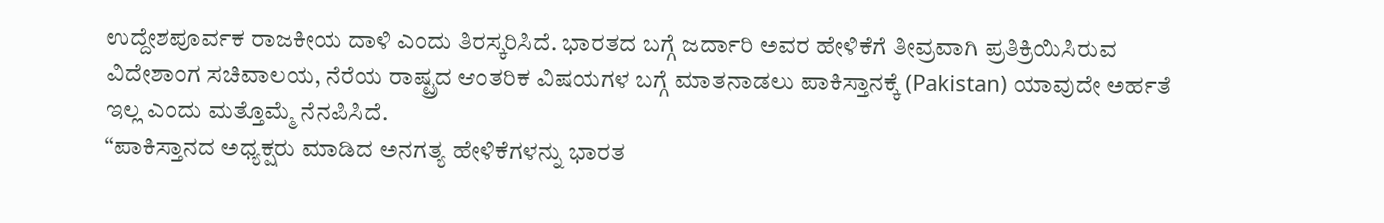ಉದ್ದೇಶಪೂರ್ವಕ ರಾಜಕೀಯ ದಾಳಿ ಎಂದು ತಿರಸ್ಕರಿಸಿದೆ. ಭಾರತದ ಬಗ್ಗೆ ಜರ್ದಾರಿ ಅವರ ಹೇಳಿಕೆಗೆ ತೀವ್ರವಾಗಿ ಪ್ರತಿಕ್ರಿಯಿಸಿರುವ ವಿದೇಶಾಂಗ ಸಚಿವಾಲಯ, ನೆರೆಯ ರಾಷ್ಟ್ರದ ಆಂತರಿಕ ವಿಷಯಗಳ ಬಗ್ಗೆ ಮಾತನಾಡಲು ಪಾಕಿಸ್ತಾನಕ್ಕೆ (Pakistan) ಯಾವುದೇ ಅರ್ಹತೆ ಇಲ್ಲ ಎಂದು ಮತ್ತೊಮ್ಮೆ ನೆನಪಿಸಿದೆ.
“ಪಾಕಿಸ್ತಾನದ ಅಧ್ಯಕ್ಷರು ಮಾಡಿದ ಅನಗತ್ಯ ಹೇಳಿಕೆಗಳನ್ನು ಭಾರತ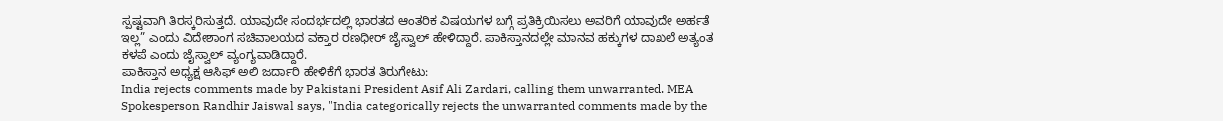ಸ್ಪಷ್ಟವಾಗಿ ತಿರಸ್ಕರಿಸುತ್ತದೆ. ಯಾವುದೇ ಸಂದರ್ಭದಲ್ಲಿ ಭಾರತದ ಆಂತರಿಕ ವಿಷಯಗಳ ಬಗ್ಗೆ ಪ್ರತಿಕ್ರಿಯಿಸಲು ಅವರಿಗೆ ಯಾವುದೇ ಅರ್ಹತೆ ಇಲ್ಲ” ಎಂದು ವಿದೇಶಾಂಗ ಸಚಿವಾಲಯದ ವಕ್ತಾರ ರಣಧೀರ್ ಜೈಸ್ವಾಲ್ ಹೇಳಿದ್ದಾರೆ. ಪಾಕಿಸ್ತಾನದಲ್ಲೇ ಮಾನವ ಹಕ್ಕುಗಳ ದಾಖಲೆ ಅತ್ಯಂತ ಕಳಪೆ ಎಂದು ಜೈಸ್ವಾಲ್ ವ್ಯಂಗ್ಯವಾಡಿದ್ದಾರೆ.
ಪಾಕಿಸ್ತಾನ ಅಧ್ಯಕ್ಷ ಆಸಿಫ್ ಅಲಿ ಜರ್ದಾರಿ ಹೇಳಿಕೆಗೆ ಭಾರತ ತಿರುಗೇಟು:
India rejects comments made by Pakistani President Asif Ali Zardari, calling them unwarranted. MEA Spokesperson Randhir Jaiswal says, "India categorically rejects the unwarranted comments made by the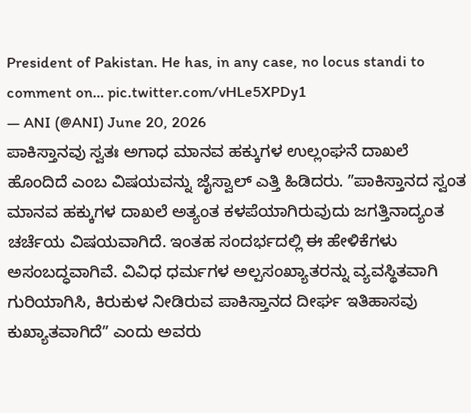President of Pakistan. He has, in any case, no locus standi to comment on… pic.twitter.com/vHLe5XPDy1
— ANI (@ANI) June 20, 2026
ಪಾಕಿಸ್ತಾನವು ಸ್ವತಃ ಅಗಾಧ ಮಾನವ ಹಕ್ಕುಗಳ ಉಲ್ಲಂಘನೆ ದಾಖಲೆ ಹೊಂದಿದೆ ಎಂಬ ವಿಷಯವನ್ನು ಜೈಸ್ವಾಲ್ ಎತ್ತಿ ಹಿಡಿದರು. ʼʼಪಾಕಿಸ್ತಾನದ ಸ್ವಂತ ಮಾನವ ಹಕ್ಕುಗಳ ದಾಖಲೆ ಅತ್ಯಂತ ಕಳಪೆಯಾಗಿರುವುದು ಜಗತ್ತಿನಾದ್ಯಂತ ಚರ್ಚೆಯ ವಿಷಯವಾಗಿದೆ. ಇಂತಹ ಸಂದರ್ಭದಲ್ಲಿ ಈ ಹೇಳಿಕೆಗಳು ಅಸಂಬದ್ಧವಾಗಿವೆ. ವಿವಿಧ ಧರ್ಮಗಳ ಅಲ್ಪಸಂಖ್ಯಾತರನ್ನು ವ್ಯವಸ್ಥಿತವಾಗಿ ಗುರಿಯಾಗಿಸಿ, ಕಿರುಕುಳ ನೀಡಿರುವ ಪಾಕಿಸ್ತಾನದ ದೀರ್ಘ ಇತಿಹಾಸವು ಕುಖ್ಯಾತವಾಗಿದೆʼʼ ಎಂದು ಅವರು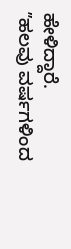ಹೇಳಿದ್ದಾರೆ.
ʼʼಹಲವು ವರ್ಷಗಳಿಂದ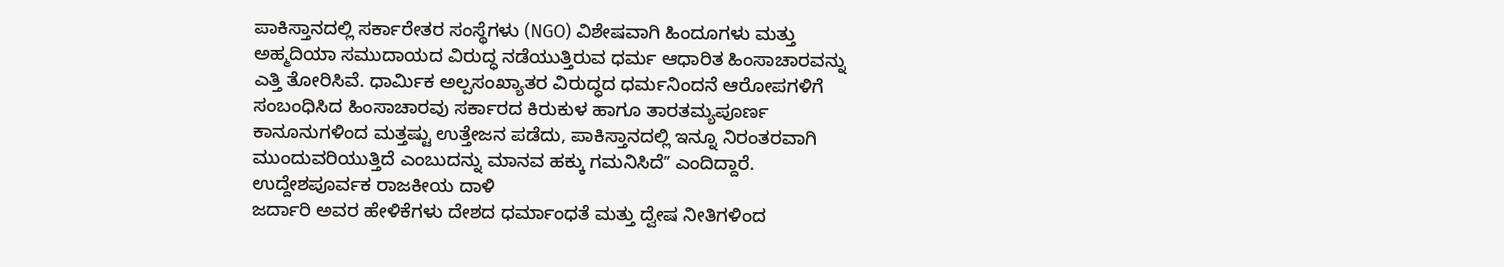ಪಾಕಿಸ್ತಾನದಲ್ಲಿ ಸರ್ಕಾರೇತರ ಸಂಸ್ಥೆಗಳು (NGO) ವಿಶೇಷವಾಗಿ ಹಿಂದೂಗಳು ಮತ್ತು ಅಹ್ಮದಿಯಾ ಸಮುದಾಯದ ವಿರುದ್ಧ ನಡೆಯುತ್ತಿರುವ ಧರ್ಮ ಆಧಾರಿತ ಹಿಂಸಾಚಾರವನ್ನು ಎತ್ತಿ ತೋರಿಸಿವೆ. ಧಾರ್ಮಿಕ ಅಲ್ಪಸಂಖ್ಯಾತರ ವಿರುದ್ಧದ ಧರ್ಮನಿಂದನೆ ಆರೋಪಗಳಿಗೆ ಸಂಬಂಧಿಸಿದ ಹಿಂಸಾಚಾರವು ಸರ್ಕಾರದ ಕಿರುಕುಳ ಹಾಗೂ ತಾರತಮ್ಯಪೂರ್ಣ ಕಾನೂನುಗಳಿಂದ ಮತ್ತಷ್ಟು ಉತ್ತೇಜನ ಪಡೆದು, ಪಾಕಿಸ್ತಾನದಲ್ಲಿ ಇನ್ನೂ ನಿರಂತರವಾಗಿ ಮುಂದುವರಿಯುತ್ತಿದೆ ಎಂಬುದನ್ನು ಮಾನವ ಹಕ್ಕು ಗಮನಿಸಿದೆʼʼ ಎಂದಿದ್ದಾರೆ.
ಉದ್ದೇಶಪೂರ್ವಕ ರಾಜಕೀಯ ದಾಳಿ
ಜರ್ದಾರಿ ಅವರ ಹೇಳಿಕೆಗಳು ದೇಶದ ಧರ್ಮಾಂಧತೆ ಮತ್ತು ದ್ವೇಷ ನೀತಿಗಳಿಂದ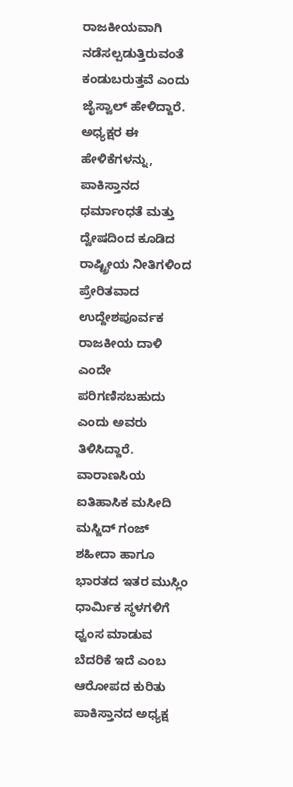ರಾಜಕೀಯವಾಗಿ ನಡೆಸಲ್ಪಡುತ್ತಿರುವಂತೆ ಕಂಡುಬರುತ್ತವೆ ಎಂದು ಜೈಸ್ವಾಲ್ ಹೇಳಿದ್ದಾರೆ. ಅಧ್ಯಕ್ಷರ ಈ ಹೇಳಿಕೆಗಳನ್ನು, ಪಾಕಿಸ್ತಾನದ ಧರ್ಮಾಂಧತೆ ಮತ್ತು ದ್ವೇಷದಿಂದ ಕೂಡಿದ ರಾಷ್ಟ್ರೀಯ ನೀತಿಗಳಿಂದ ಪ್ರೇರಿತವಾದ ಉದ್ದೇಶಪೂರ್ವಕ ರಾಜಕೀಯ ದಾಳಿ ಎಂದೇ ಪರಿಗಣಿಸಬಹುದು ಎಂದು ಅವರು ತಿಳಿಸಿದ್ದಾರೆ.
ವಾರಾಣಸಿಯ ಐತಿಹಾಸಿಕ ಮಸೀದಿ ಮಸ್ಜಿದ್ ಗಂಜ್ ಶಹೀದಾ ಹಾಗೂ ಭಾರತದ ಇತರ ಮುಸ್ಲಿಂ ಧಾರ್ಮಿಕ ಸ್ಥಳಗಳಿಗೆ ಧ್ವಂಸ ಮಾಡುವ ಬೆದರಿಕೆ ಇದೆ ಎಂಬ ಆರೋಪದ ಕುರಿತು ಪಾಕಿಸ್ತಾನದ ಅಧ್ಯಕ್ಷ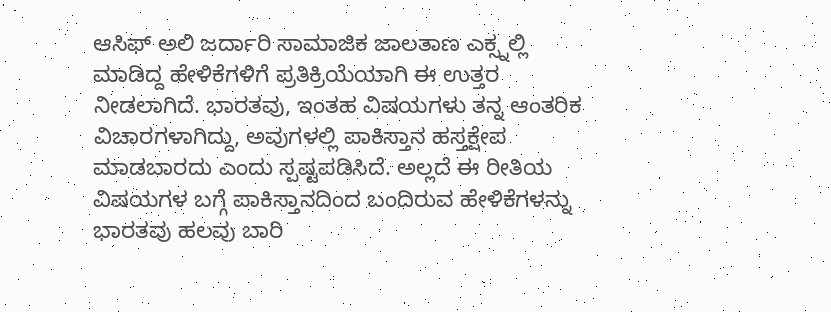ಆಸಿಫ್ ಅಲಿ ಜರ್ದಾರಿ ಸಾಮಾಜಿಕ ಜಾಲತಾಣ ಎಕ್ಸ್ನಲ್ಲಿ ಮಾಡಿದ್ದ ಹೇಳಿಕೆಗಳಿಗೆ ಪ್ರತಿಕ್ರಿಯೆಯಾಗಿ ಈ ಉತ್ತರ ನೀಡಲಾಗಿದೆ. ಭಾರತವು, ಇಂತಹ ವಿಷಯಗಳು ತನ್ನ ಆಂತರಿಕ ವಿಚಾರಗಳಾಗಿದ್ದು, ಅವುಗಳಲ್ಲಿ ಪಾಕಿಸ್ತಾನ ಹಸ್ತಕ್ಷೇಪ ಮಾಡಬಾರದು ಎಂದು ಸ್ಪಷ್ಟಪಡಿಸಿದೆ. ಅಲ್ಲದೆ ಈ ರೀತಿಯ ವಿಷಯಗಳ ಬಗ್ಗೆ ಪಾಕಿಸ್ತಾನದಿಂದ ಬಂದಿರುವ ಹೇಳಿಕೆಗಳನ್ನು ಭಾರತವು ಹಲವು ಬಾರಿ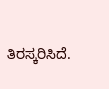ತಿರಸ್ಕರಿಸಿದೆ.